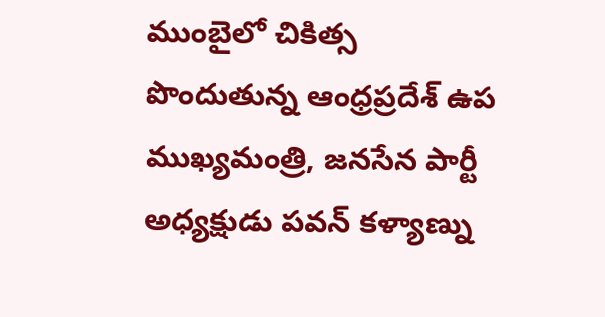ముంబైలో చికిత్స పొందుతున్న ఆంధ్రప్రదేశ్ ఉప ముఖ్యమంత్రి, జనసేన పార్టీ అధ్యక్షుడు పవన్ కళ్యాణ్ను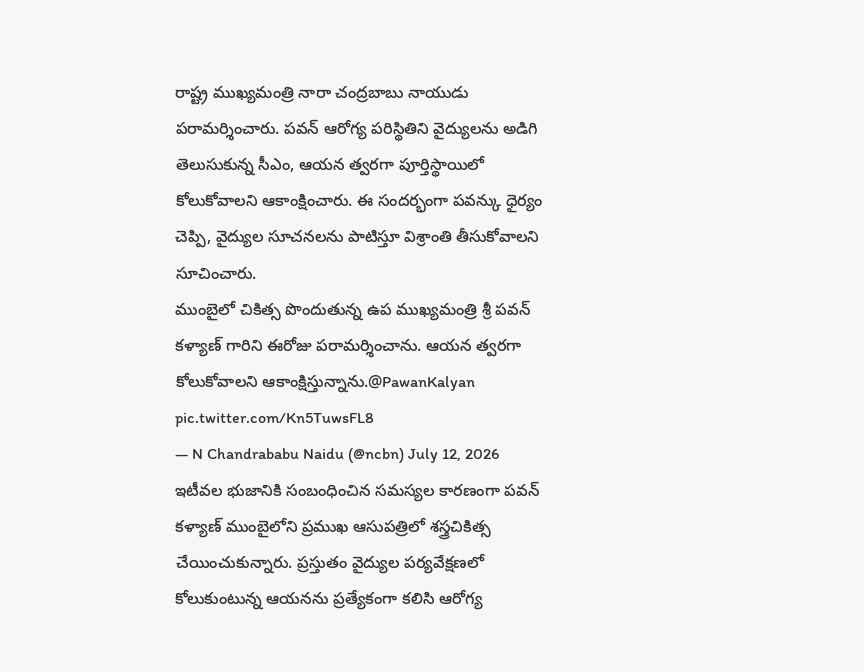రాష్ట్ర ముఖ్యమంత్రి నారా చంద్రబాబు నాయుడు పరామర్శించారు. పవన్ ఆరోగ్య పరిస్థితిని వైద్యులను అడిగి తెలుసుకున్న సీఎం, ఆయన త్వరగా పూర్తిస్థాయిలో కోలుకోవాలని ఆకాంక్షించారు. ఈ సందర్భంగా పవన్కు ధైర్యం చెప్పి, వైద్యుల సూచనలను పాటిస్తూ విశ్రాంతి తీసుకోవాలని సూచించారు.
ముంబైలో చికిత్స పొందుతున్న ఉప ముఖ్యమంత్రి శ్రీ పవన్ కళ్యాణ్ గారిని ఈరోజు పరామర్శించాను. ఆయన త్వరగా కోలుకోవాలని ఆకాంక్షిస్తున్నాను.@PawanKalyan pic.twitter.com/Kn5TuwsFL8
— N Chandrababu Naidu (@ncbn) July 12, 2026
ఇటీవల భుజానికి సంబంధించిన సమస్యల కారణంగా పవన్ కళ్యాణ్ ముంబైలోని ప్రముఖ ఆసుపత్రిలో శస్త్రచికిత్స చేయించుకున్నారు. ప్రస్తుతం వైద్యుల పర్యవేక్షణలో కోలుకుంటున్న ఆయనను ప్రత్యేకంగా కలిసి ఆరోగ్య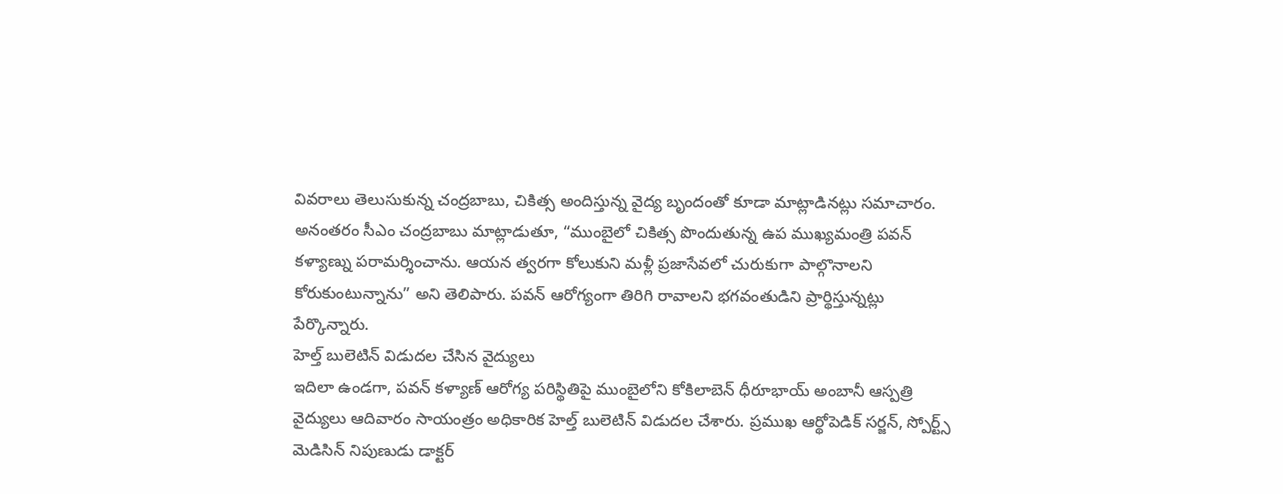వివరాలు తెలుసుకున్న చంద్రబాబు, చికిత్స అందిస్తున్న వైద్య బృందంతో కూడా మాట్లాడినట్లు సమాచారం.
అనంతరం సీఎం చంద్రబాబు మాట్లాడుతూ, “ముంబైలో చికిత్స పొందుతున్న ఉప ముఖ్యమంత్రి పవన్ కళ్యాణ్ను పరామర్శించాను. ఆయన త్వరగా కోలుకుని మళ్లీ ప్రజాసేవలో చురుకుగా పాల్గొనాలని కోరుకుంటున్నాను” అని తెలిపారు. పవన్ ఆరోగ్యంగా తిరిగి రావాలని భగవంతుడిని ప్రార్థిస్తున్నట్లు పేర్కొన్నారు.
హెల్త్ బులెటిన్ విడుదల చేసిన వైద్యులు
ఇదిలా ఉండగా, పవన్ కళ్యాణ్ ఆరోగ్య పరిస్థితిపై ముంబైలోని కోకిలాబెన్ ధీరూభాయ్ అంబానీ ఆస్పత్రి వైద్యులు ఆదివారం సాయంత్రం అధికారిక హెల్త్ బులెటిన్ విడుదల చేశారు. ప్రముఖ ఆర్థోపెడిక్ సర్జన్, స్పోర్ట్స్ మెడిసిన్ నిపుణుడు డాక్టర్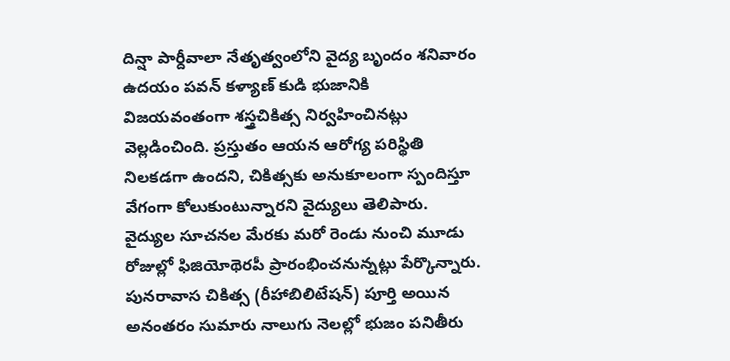దిన్షా పార్దీవాలా నేతృత్వంలోని వైద్య బృందం శనివారం ఉదయం పవన్ కళ్యాణ్ కుడి భుజానికి విజయవంతంగా శస్త్రచికిత్స నిర్వహించినట్లు వెల్లడించింది. ప్రస్తుతం ఆయన ఆరోగ్య పరిస్థితి నిలకడగా ఉందని, చికిత్సకు అనుకూలంగా స్పందిస్తూ వేగంగా కోలుకుంటున్నారని వైద్యులు తెలిపారు.
వైద్యుల సూచనల మేరకు మరో రెండు నుంచి మూడు రోజుల్లో ఫిజియోథెరపీ ప్రారంభించనున్నట్లు పేర్కొన్నారు. పునరావాస చికిత్స (రీహాబిలిటేషన్) పూర్తి అయిన అనంతరం సుమారు నాలుగు నెలల్లో భుజం పనితీరు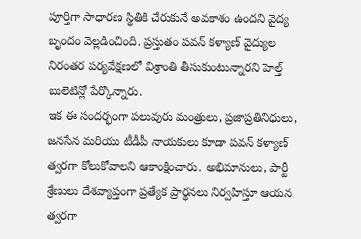పూర్తిగా సాధారణ స్థితికి చేరుకునే అవకాశం ఉందని వైద్య బృందం వెల్లడించింది. ప్రస్తుతం పవన్ కళ్యాణ్ వైద్యుల నిరంతర పర్యవేక్షణలో విశ్రాంతి తీసుకుంటున్నారని హెల్త్ బులెటిన్లో పేర్కొన్నారు.
ఇక ఈ సందర్భంగా పలువురు మంత్రులు, ప్రజాప్రతినిధులు, జనసేన మరియు టీడీపీ నాయకులు కూడా పవన్ కళ్యాణ్ త్వరగా కోలుకోవాలని ఆకాంక్షించారు. అభిమానులు, పార్టీ శ్రేణులు దేశవ్యాప్తంగా ప్రత్యేక ప్రార్థనలు నిర్వహిస్తూ ఆయన త్వరగా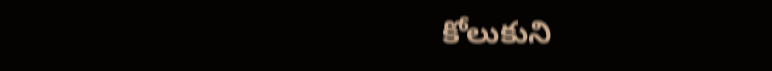కోలుకుని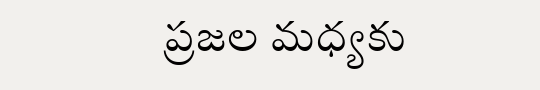ప్రజల మధ్యకు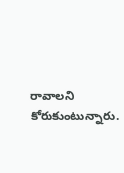రావాలని కోరుకుంటున్నారు.